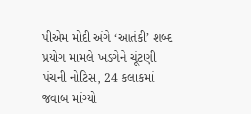પીએમ મોદી અંગે ‘આતંકી’ શબ્દ પ્રયોગ મામલે ખડગેને ચૂંટણી પંચની નોટિસ, 24 કલાકમાં જવાબ માંગ્યો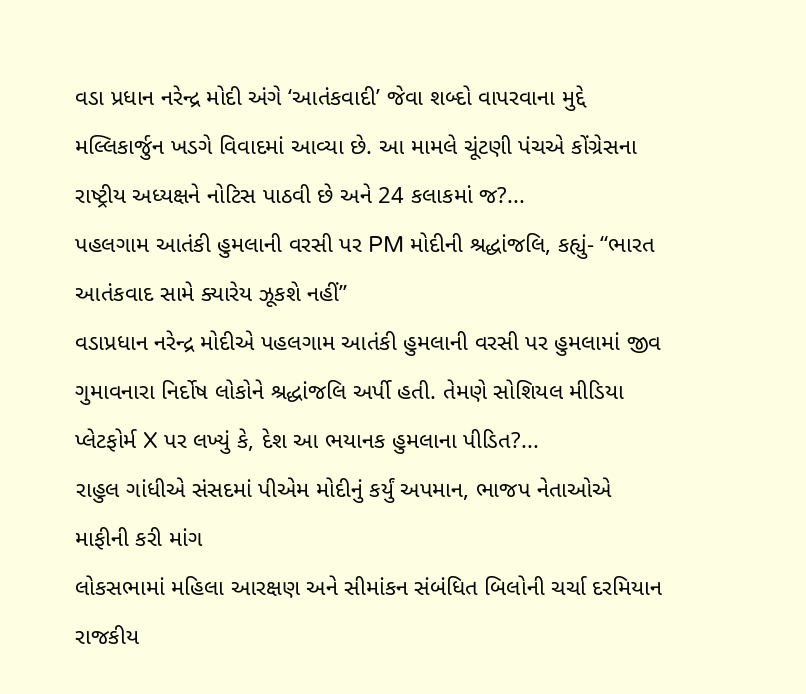વડા પ્રધાન નરેન્દ્ર મોદી અંગે ‘આતંકવાદી’ જેવા શબ્દો વાપરવાના મુદ્દે મલ્લિકાર્જુન ખડગે વિવાદમાં આવ્યા છે. આ મામલે ચૂંટણી પંચએ કોંગ્રેસના રાષ્ટ્રીય અધ્યક્ષને નોટિસ પાઠવી છે અને 24 કલાકમાં જ?...
પહલગામ આતંકી હુમલાની વરસી પર PM મોદીની શ્રદ્ધાંજલિ, કહ્યું- “ભારત આતંકવાદ સામે ક્યારેય ઝૂકશે નહીં”
વડાપ્રધાન નરેન્દ્ર મોદીએ પહલગામ આતંકી હુમલાની વરસી પર હુમલામાં જીવ ગુમાવનારા નિર્દોષ લોકોને શ્રદ્ધાંજલિ અર્પી હતી. તેમણે સોશિયલ મીડિયા પ્લેટફોર્મ X પર લખ્યું કે, દેશ આ ભયાનક હુમલાના પીડિત?...
રાહુલ ગાંધીએ સંસદમાં પીએમ મોદીનું કર્યું અપમાન, ભાજપ નેતાઓએ માફીની કરી માંગ
લોકસભામાં મહિલા આરક્ષણ અને સીમાંકન સંબંધિત બિલોની ચર્ચા દરમિયાન રાજકીય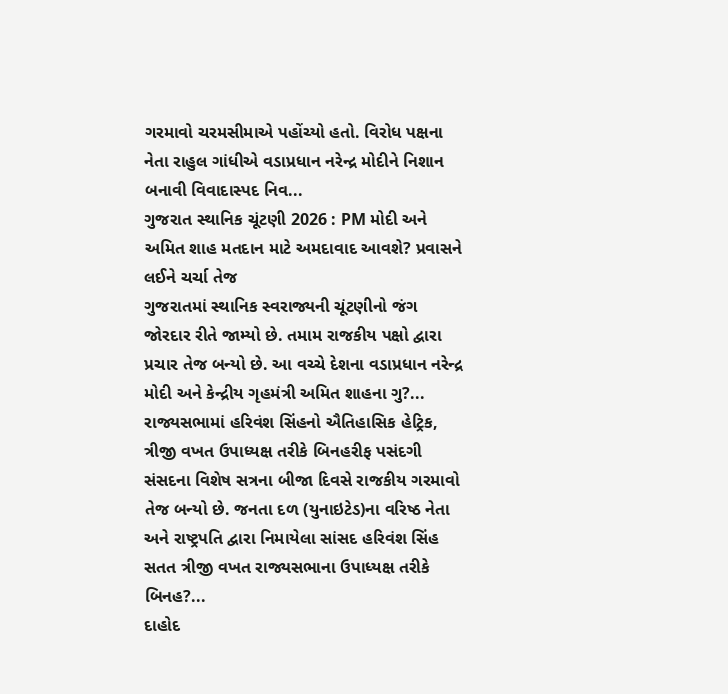ગરમાવો ચરમસીમાએ પહોંચ્યો હતો. વિરોધ પક્ષના નેતા રાહુલ ગાંધીએ વડાપ્રધાન નરેન્દ્ર મોદીને નિશાન બનાવી વિવાદાસ્પદ નિવ...
ગુજરાત સ્થાનિક ચૂંટણી 2026 : PM મોદી અને અમિત શાહ મતદાન માટે અમદાવાદ આવશે? પ્રવાસને લઈને ચર્ચા તેજ
ગુજરાતમાં સ્થાનિક સ્વરાજ્યની ચૂંટણીનો જંગ જોરદાર રીતે જામ્યો છે. તમામ રાજકીય પક્ષો દ્વારા પ્રચાર તેજ બન્યો છે. આ વચ્ચે દેશના વડાપ્રધાન નરેન્દ્ર મોદી અને કેન્દ્રીય ગૃહમંત્રી અમિત શાહના ગુ?...
રાજ્યસભામાં હરિવંશ સિંહનો ઐતિહાસિક હેટ્રિક, ત્રીજી વખત ઉપાધ્યક્ષ તરીકે બિનહરીફ પસંદગી
સંસદના વિશેષ સત્રના બીજા દિવસે રાજકીય ગરમાવો તેજ બન્યો છે. જનતા દળ (યુનાઇટેડ)ના વરિષ્ઠ નેતા અને રાષ્ટ્રપતિ દ્વારા નિમાયેલા સાંસદ હરિવંશ સિંહ સતત ત્રીજી વખત રાજ્યસભાના ઉપાધ્યક્ષ તરીકે બિનહ?...
દાહોદ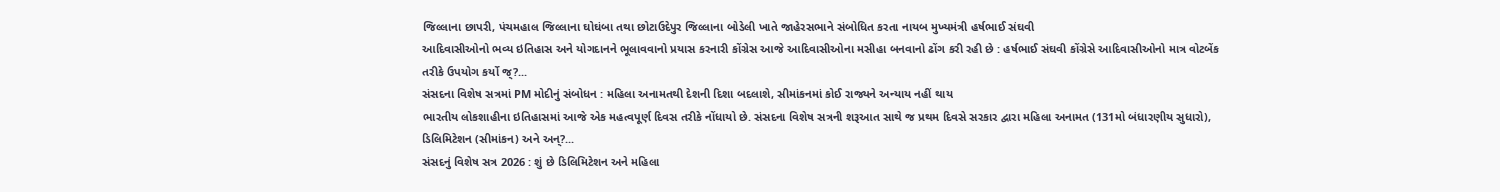જિલ્લાના છાપરી, પંચમહાલ જિલ્લાના ઘોઘંબા તથા છોટાઉદેપુર જિલ્લાના બોડેલી ખાતે જાહેરસભાને સંબોધિત કરતા નાયબ મુખ્યમંત્રી હર્ષભાઈ સંઘવી
આદિવાસીઓનો ભવ્ય ઇતિહાસ અને યોગદાનને ભૂલાવવાનો પ્રયાસ કરનારી કોંગ્રેસ આજે આદિવાસીઓના મસીહા બનવાનો ઢોંગ કરી રહી છે : હર્ષભાઈ સંઘવી કોંગ્રેસે આદિવાસીઓનો માત્ર વોટબેંક તરીકે ઉપયોગ કર્યો જ્?...
સંસદના વિશેષ સત્રમાં PM મોદીનું સંબોધન : મહિલા અનામતથી દેશની દિશા બદલાશે, સીમાંકનમાં કોઈ રાજ્યને અન્યાય નહીં થાય
ભારતીય લોકશાહીના ઇતિહાસમાં આજે એક મહત્વપૂર્ણ દિવસ તરીકે નોંધાયો છે. સંસદના વિશેષ સત્રની શરૂઆત સાથે જ પ્રથમ દિવસે સરકાર દ્વારા મહિલા અનામત (131મો બંધારણીય સુધારો), ડિલિમિટેશન (સીમાંકન) અને અન્?...
સંસદનું વિશેષ સત્ર 2026 : શું છે ડિલિમિટેશન અને મહિલા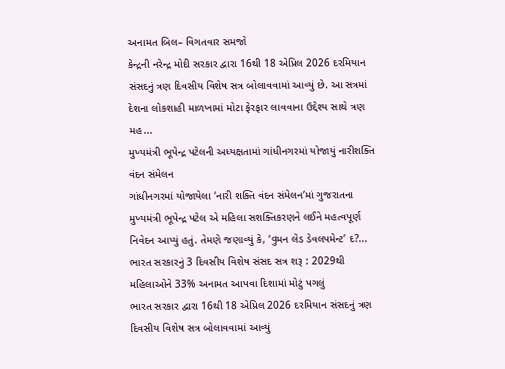અનામત બિલ– વિગતવાર સમજો
કેન્દ્રની નરેન્દ્ર મોદી સરકાર દ્વારા 16થી 18 એપ્રિલ 2026 દરમિયાન સંસદનું ત્રણ દિવસીય વિશેષ સત્ર બોલાવવામાં આવ્યું છે. આ સત્રમાં દેશના લોકશાહી માળખામાં મોટા ફેરફાર લાવવાના ઉદ્દેશ્ય સાથે ત્રણ મહ...
મુખ્યમંત્રી ભૂપેન્દ્ર પટેલની અધ્યક્ષતામાં ગાંધીનગરમાં યોજાયું નારીશક્તિ વંદન સંમેલન
ગાંધીનગરમાં યોજાયેલા ‘નારી શક્તિ વંદન સંમેલન’માં ગુજરાતના મુખ્યમંત્રી ભૂપેન્દ્ર પટેલ એ મહિલા સશક્તિકરણને લઈને મહત્વપૂર્ણ નિવેદન આપ્યું હતું. તેમણે જણાવ્યું કે, ‘વુમન લેડ ડેવલપમેન્ટ’ દ?...
ભારત સરકારનું 3 દિવસીય વિશેષ સંસદ સત્ર શરૂ : 2029થી મહિલાઓને 33% અનામત આપવા દિશામાં મોટું પગલું
ભારત સરકાર દ્વારા 16થી 18 એપ્રિલ 2026 દરમિયાન સંસદનું ત્રણ દિવસીય વિશેષ સત્ર બોલાવવામાં આવ્યું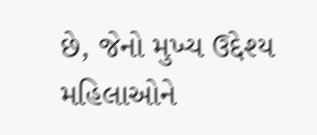છે, જેનો મુખ્ય ઉદ્દેશ્ય મહિલાઓને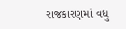રાજકારણમાં વધુ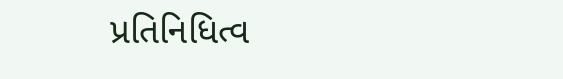પ્રતિનિધિત્વ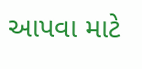આપવા માટે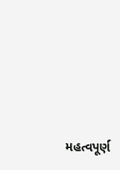મહત્વપૂર્ણ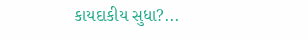કાયદાકીય સુધા?...